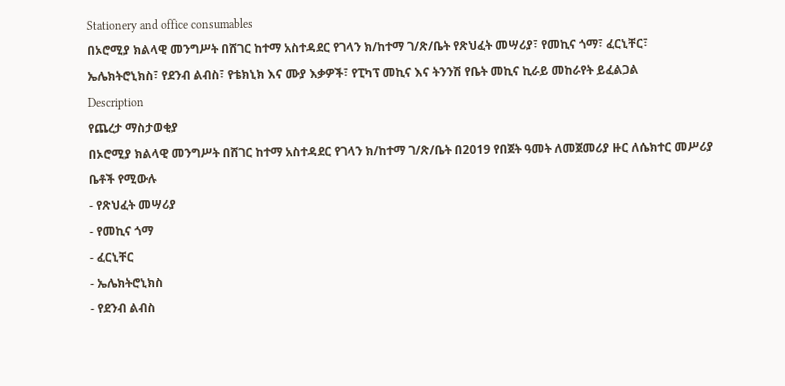Stationery and office consumables
በኦሮሚያ ክልላዊ መንግሥት በሸገር ከተማ አስተዳደር የገላን ክ/ከተማ ገ/ጽ/ቤት የጽህፈት መሣሪያ፣ የመኪና ጎማ፣ ፈርኒቸር፣ ኤሌክትሮኒክስ፣ የደንብ ልብስ፣ የቴክኒክ እና ሙያ እቃዎች፣ የፒካፕ መኪና እና ትንንሽ የቤት መኪና ኪራይ መከራየት ይፈልጋል
Description
የጨረታ ማስታወቂያ
በኦሮሚያ ክልላዊ መንግሥት በሸገር ከተማ አስተዳደር የገላን ክ/ከተማ ገ/ጽ/ቤት በ2019 የበጀት ዓመት ለመጀመሪያ ዙር ለሴክተር መሥሪያ ቤቶች የሚውሉ
- የጽህፈት መሣሪያ
- የመኪና ጎማ
- ፈርኒቸር
- ኤሌክትሮኒክስ
- የደንብ ልብስ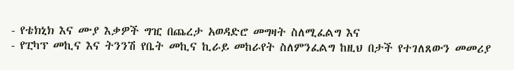- የቴክኒክ እና ሙያ እቃዎች ግዢ በጨረታ አወዳድሮ መግዛት ስለሚፈልግ እና
- የፒካፕ መኪና እና ትንንሽ የቤት መኪና ኪራይ መከራየት ስለምንፈልግ ከዚህ በታች የተገለጸውን መመሪያ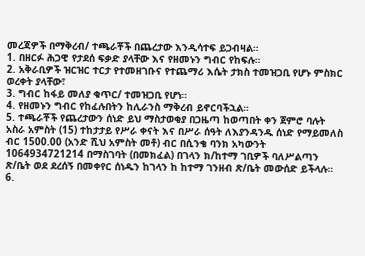መረጃዎች በማቅረብ/ ተጫራቾች በጨረታው እንዲሳተፍ ይጋብዛል።
1. በዘርፉ ሕጋዊ የታደሰ ፍቃድ ያላቸው እና የዘመኑን ግብር የከፍሉ።
2. አቅራቢዎች ዝርዝር ተርታ የተመዘገቡና የተጨማሪ እሴት ታክስ ተመዝጋቢ የሆኑ ምስክር ወረቀት ያላቸው፣
3. ግብር ከፋይ መለያ ቁጥር/ ተመዝጋቢ የሆነ።
4. የዘመኑን ግብር የከፈሉበትን ከሊራንስ ማቅረብ ይኖርባችኋል።
5. ተጫራቾች የጨረታውን ሰነድ ይህ ማስታወቂያ በጋዜጣ ከወጣበት ቀን ጀምሮ ባሉት አስራ አምስት (15) ተከታታይ የሥራ ቀናት እና በሥራ ሰዓት ለእያንዳንዱ ሰነድ የማይመለስ ብር 1500.00 (አንድ ሺህ አምስት መቶ) ብር በሲንቄ ባንክ አካውንት 1064934721214 በማስገባት (በመክፈል) በገላን ክ/ከተማ ገቢዎች ባለሥልጣን ጽ/ቤት ወደ ደረሰኝ በመቀየር ሰነዱን ከገላን ከ ከተማ ገንዘብ ጽ/ቤት መውሰድ ይችላሉ።
6.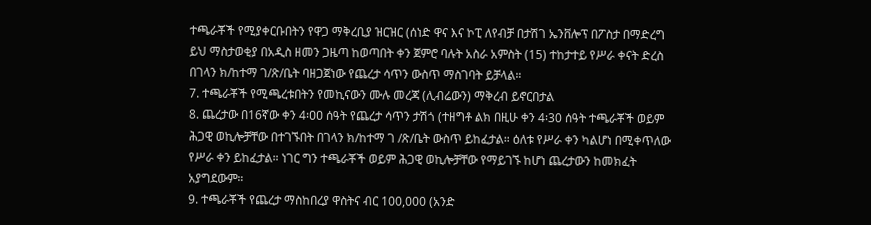ተጫራቾች የሚያቀርቡበትን የዋጋ ማቅረቢያ ዝርዝር (ሰነድ ዋና እና ኮፒ ለየብቻ በታሽገ ኤንቨሎፕ በፖስታ በማድረግ ይህ ማስታወቂያ በአዲስ ዘመን ጋዜጣ ከወጣበት ቀን ጀምሮ ባሉት አስራ አምስት (15) ተከታተይ የሥራ ቀናት ድረስ በገላን ክ/ከተማ ገ/ጽ/ቤት ባዘጋጀነው የጨረታ ሳጥን ውስጥ ማስገባት ይቻላል።
7. ተጫራቾች የሚጫረቱበትን የመኪናውን ሙሉ መረጃ (ሊብሬውን) ማቅረብ ይኖርበታል
8. ጨረታው በ16ኛው ቀን 4፡ዐዐ ሰዓት የጨረታ ሳጥን ታሽጎ (ተዘግቶ ልክ በዚሁ ቀን 4፡30 ሰዓት ተጫራቾች ወይም ሕጋዊ ወኪሎቻቸው በተገኙበት በገላን ክ/ከተማ ገ /ጽ/ቤት ውስጥ ይከፈታል። ዕለቱ የሥራ ቀን ካልሆነ በሚቀጥለው የሥራ ቀን ይከፈታል። ነገር ግን ተጫራቾች ወይም ሕጋዊ ወኪሎቻቸው የማይገኙ ከሆነ ጨረታውን ከመክፈት አያግደውም።
9. ተጫራቾች የጨረታ ማስከበረያ ዋስትና ብር 100,000 (አንድ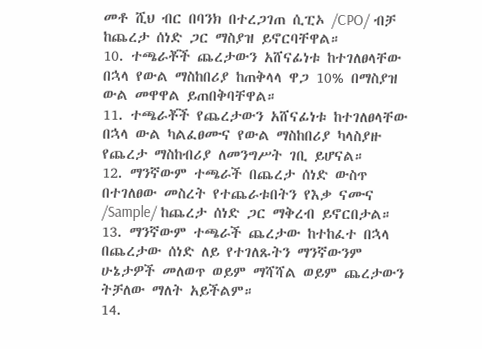መቶ ሺህ ብር በባንክ በተረጋገጠ ሲፒኦ /CPO/ ብቻ ከጨረታ ሰነድ ጋር ማስያዝ ይኖርባቸዋል።
10. ተጫራቾች ጨረታውን አሸናፊነቱ ከተገለፀላቸው በኋላ የውል ማስከበሪያ ከጠቅላላ ዋጋ 10% በማስያዝ ውል መዋዋል ይጠበቅባቸዋል።
11. ተጫራቾች የጨረታውን አሸናፊነቱ ከተገለፀላቸው በኋላ ውል ካልፈፀሙና የውል ማስከበሪያ ካላስያዙ የጨረታ ማስከብሪያ ለመንግሥት ገቢ ይሆናል።
12. ማንኛውም ተጫራች በጨረታ ሰነድ ውስጥ በተገለፀው መስረት የተጨራቱበትን የእቃ ናሙና /Sample/ ከጨረታ ሰነድ ጋር ማቅረብ ይኖርበታል።
13. ማንኛውም ተጫራች ጨረታው ከተከፈተ በኋላ በጨረታው ሰነድ ለይ የተገለጹትን ማንኛውንም ሁኔታዎች መለወጥ ወይም ማሻሻል ወይም ጨረታውን ትቻለው ማለት አይችልም።
14.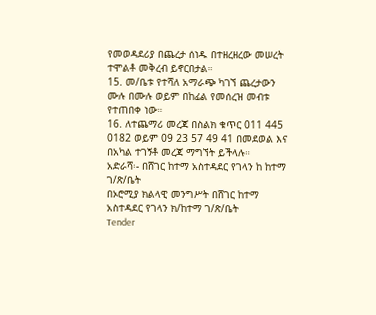የመወዳደሪያ በጨረታ ሰነዱ በተዘረዘረው መሠረት ተሞልቶ መቅረብ ይኖርበታል።
15. መ/ቤቱ የተሻለ አማራጭ ካገኘ ጨረታውን ሙሉ በሙሉ ወይም በከፊል የመሰረዝ መብቱ የተጠበቀ ነው።
16. ለተጨማሪ መረጃ በስልክ ቁጥር 011 445 0182 ወይም 09 23 57 49 41 በመደወል እና በአካል ተገኝቶ መረጃ ማግኘት ይችላሉ።
አድራሻ፡- በሸገር ከተማ አስተዳደር የገላን ከ ከተማ ገ/ጽ/ቤት
በኦሮሚያ ክልላዊ መንግሥት በሸገር ከተማ አስተዳደር የገላን ክ/ከተማ ገ/ጽ/ቤት
Tender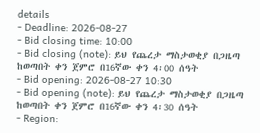details
- Deadline: 2026-08-27
- Bid closing time: 10:00
- Bid closing (note): ይህ የጨረታ ማስታወቂያ በጋዜጣ ከወጣበት ቀን ጀምሮ በ16ኛው ቀን 4፡00 ሰዓት
- Bid opening: 2026-08-27 10:30
- Bid opening (note): ይህ የጨረታ ማስታወቂያ በጋዜጣ ከወጣበት ቀን ጀምሮ በ16ኛው ቀን 4፡30 ሰዓት
- Region: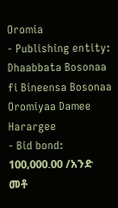Oromia
- Publishing entity: Dhaabbata Bosonaa fi Bineensa Bosonaa Oromiyaa Damee Harargee
- Bid bond: 100,000.00 /አንድ መቶ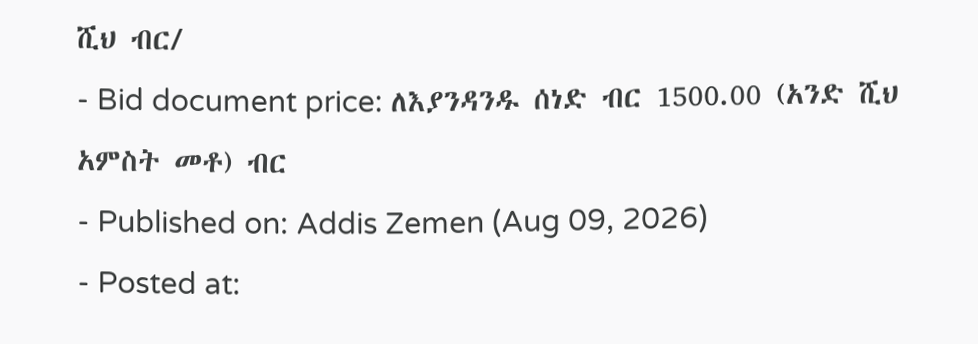ሺህ ብር/
- Bid document price: ለእያንዳንዱ ሰነድ ብር 1500.00 (አንድ ሺህ አምስት መቶ) ብር
- Published on: Addis Zemen (Aug 09, 2026)
- Posted at: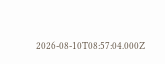2026-08-10T08:57:04.000Z